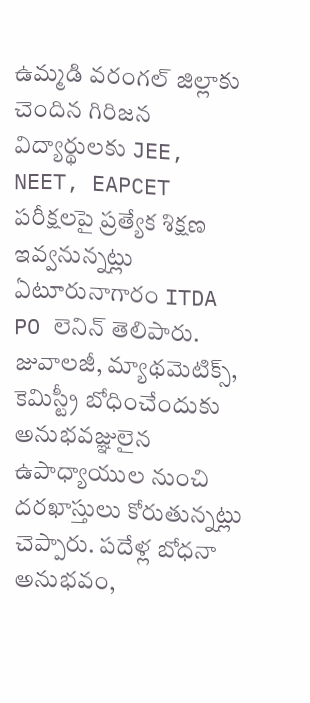ఉమ్మడి వరంగల్ జిల్లాకు చెందిన గిరిజన విద్యార్థులకు JEE, NEET, EAPCET పరీక్షలపై ప్రత్యేక శిక్షణ ఇవ్వనున్నట్లు ఏటూరునాగారం ITDA PO లెనిన్ తెలిపారు. జువాలజీ, మ్యాథమెటిక్స్, కెమిస్ట్రీ బోధించేందుకు అనుభవజ్ఞులైన ఉపాధ్యాయుల నుంచి దరఖాస్తులు కోరుతున్నట్లు చెప్పారు. పదేళ్ల బోధనా అనుభవం,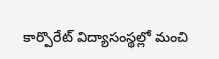కార్పొరేట్ విద్యాసంస్థల్లో మంచి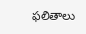ఫలితాలు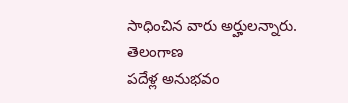సాధించిన వారు అర్హులన్నారు.
తెలంగాణ
పదేళ్ల అనుభవం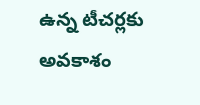ఉన్న టీచర్లకు అవకాశం